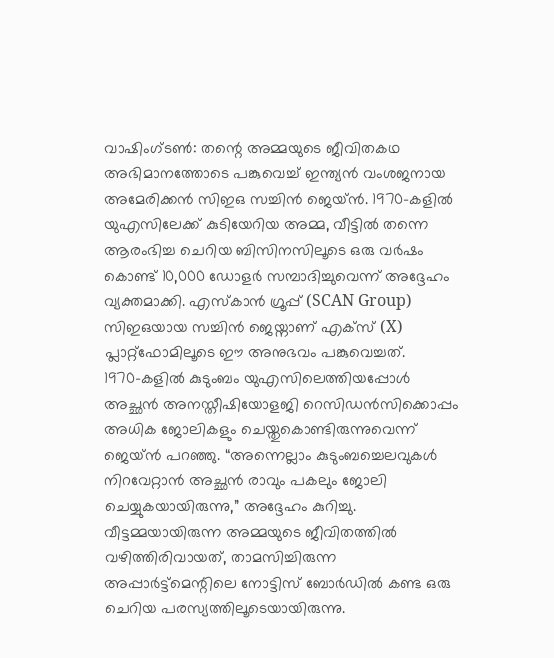വാഷിംഗ്ടൺ: തന്റെ അമ്മയുടെ ജീവിതകഥ അഭിമാനത്തോടെ പങ്കുവെച്ച് ഇന്ത്യൻ വംശജനായ അമേരിക്കൻ സിഇഒ സച്ചിൻ ജെയ്ൻ. 1970-കളിൽ യുഎസിലേക്ക് കുടിയേറിയ അമ്മ, വീട്ടിൽ തന്നെ ആരംഭിച്ച ചെറിയ ബിസിനസിലൂടെ ഒരു വർഷം കൊണ്ട് 10,000 ഡോളർ സമ്പാദിച്ചുവെന്ന് അദ്ദേഹം വ്യക്തമാക്കി. എസ്കാൻ ഗ്രൂപ്പ് (SCAN Group) സിഇഒയായ സച്ചിൻ ജെയ്നാണ് എക്സ് (X) പ്ലാറ്റ്ഫോമിലൂടെ ഈ അനുഭവം പങ്കുവെച്ചത്.
1970-കളിൽ കുടുംബം യുഎസിലെത്തിയപ്പോൾ അച്ഛൻ അനസ്തീഷിയോളജി റെസിഡൻസിക്കൊപ്പം അധിക ജോലികളും ചെയ്തുകൊണ്ടിരുന്നുവെന്ന് ജെയ്ൻ പറഞ്ഞു. “അന്നെല്ലാം കുടുംബച്ചെലവുകൾ നിറവേറ്റാൻ അച്ഛൻ രാവും പകലും ജോലി ചെയ്യുകയായിരുന്നു,” അദ്ദേഹം കുറിച്ചു.
വീട്ടമ്മയായിരുന്ന അമ്മയുടെ ജീവിതത്തിൽ വഴിത്തിരിവായത്, താമസിച്ചിരുന്ന അപ്പാർട്ട്മെന്റിലെ നോട്ടിസ് ബോർഡിൽ കണ്ട ഒരു ചെറിയ പരസ്യത്തിലൂടെയായിരുന്നു.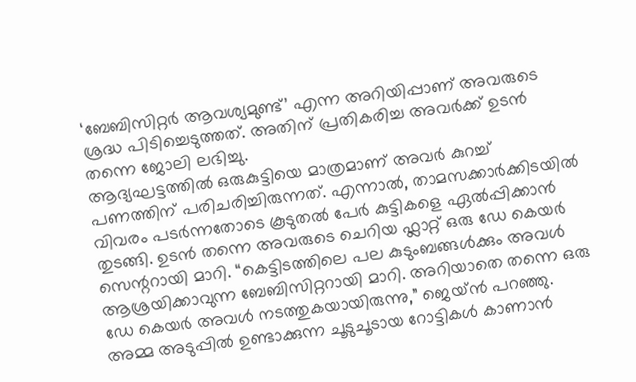‘ബേബിസിറ്റർ ആവശ്യമുണ്ട്’ എന്ന അറിയിപ്പാണ് അവരുടെ ശ്രദ്ധ പിടിച്ചെടുത്തത്. അതിന് പ്രതികരിച്ച അവർക്ക് ഉടൻ തന്നെ ജോലി ലഭിച്ചു.
ആദ്യഘട്ടത്തിൽ ഒരുകുട്ടിയെ മാത്രമാണ് അവർ കുറച്ച് പണത്തിന് പരിചരിച്ചിരുന്നത്. എന്നാൽ, താമസക്കാർക്കിടയിൽ വിവരം പടർന്നതോടെ കൂടുതൽ പേർ കുട്ടികളെ ഏൽപ്പിക്കാൻ തുടങ്ങി. ഉടൻ തന്നെ അവരുടെ ചെറിയ ഫ്ലാറ്റ് ഒരു ഡേ കെയർ സെന്ററായി മാറി. “കെട്ടിടത്തിലെ പല കുടുംബങ്ങൾക്കും അവൾ ആശ്രയിക്കാവുന്ന ബേബിസിറ്ററായി മാറി. അറിയാതെ തന്നെ ഒരു ഡേ കെയർ അവൾ നടത്തുകയായിരുന്നു,” ജെയ്ൻ പറഞ്ഞു.
അമ്മ അടുപ്പിൽ ഉണ്ടാക്കുന്ന ചൂടുചൂടായ റോട്ടികൾ കാണാൻ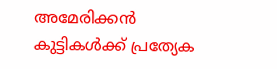അമേരിക്കൻ കുട്ടികൾക്ക് പ്രത്യേക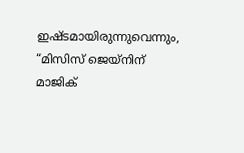ഇഷ്ടമായിരുന്നുവെന്നും, “മിസിസ് ജെയ്നിന് മാജിക്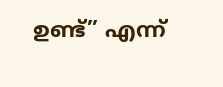ഉണ്ട്” എന്ന്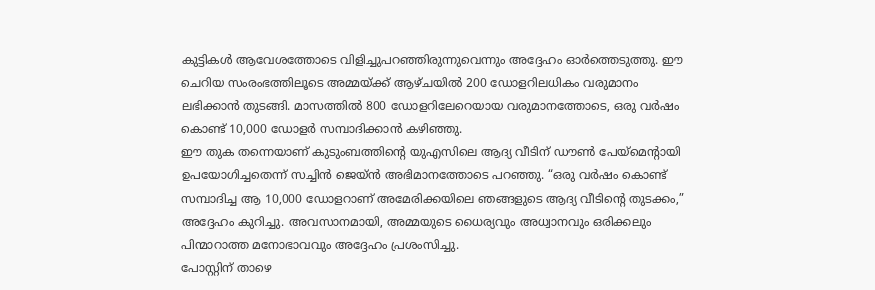കുട്ടികൾ ആവേശത്തോടെ വിളിച്ചുപറഞ്ഞിരുന്നുവെന്നും അദ്ദേഹം ഓർത്തെടുത്തു. ഈ ചെറിയ സംരംഭത്തിലൂടെ അമ്മയ്ക്ക് ആഴ്ചയിൽ 200 ഡോളറിലധികം വരുമാനം ലഭിക്കാൻ തുടങ്ങി. മാസത്തിൽ 800 ഡോളറിലേറെയായ വരുമാനത്തോടെ, ഒരു വർഷം കൊണ്ട് 10,000 ഡോളർ സമ്പാദിക്കാൻ കഴിഞ്ഞു.
ഈ തുക തന്നെയാണ് കുടുംബത്തിന്റെ യുഎസിലെ ആദ്യ വീടിന് ഡൗൺ പേയ്മെന്റായി ഉപയോഗിച്ചതെന്ന് സച്ചിൻ ജെയ്ൻ അഭിമാനത്തോടെ പറഞ്ഞു. “ഒരു വർഷം കൊണ്ട് സമ്പാദിച്ച ആ 10,000 ഡോളറാണ് അമേരിക്കയിലെ ഞങ്ങളുടെ ആദ്യ വീടിന്റെ തുടക്കം,” അദ്ദേഹം കുറിച്ചു. അവസാനമായി, അമ്മയുടെ ധൈര്യവും അധ്വാനവും ഒരിക്കലും പിന്മാറാത്ത മനോഭാവവും അദ്ദേഹം പ്രശംസിച്ചു.
പോസ്റ്റിന് താഴെ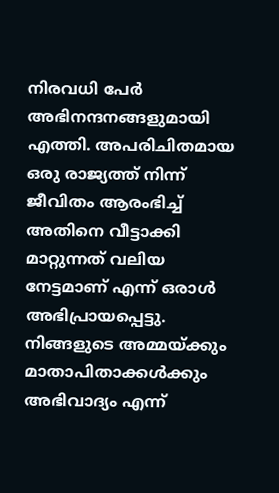നിരവധി പേർ അഭിനന്ദനങ്ങളുമായി എത്തി. അപരിചിതമായ ഒരു രാജ്യത്ത് നിന്ന് ജീവിതം ആരംഭിച്ച് അതിനെ വീട്ടാക്കി മാറ്റുന്നത് വലിയ നേട്ടമാണ് എന്ന് ഒരാൾ അഭിപ്രായപ്പെട്ടു. നിങ്ങളുടെ അമ്മയ്ക്കും മാതാപിതാക്കൾക്കും അഭിവാദ്യം എന്ന്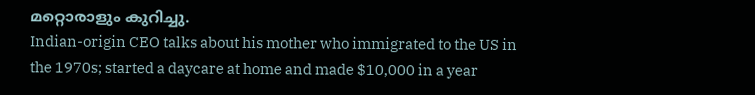മറ്റൊരാളും കുറിച്ചു.
Indian-origin CEO talks about his mother who immigrated to the US in the 1970s; started a daycare at home and made $10,000 in a year